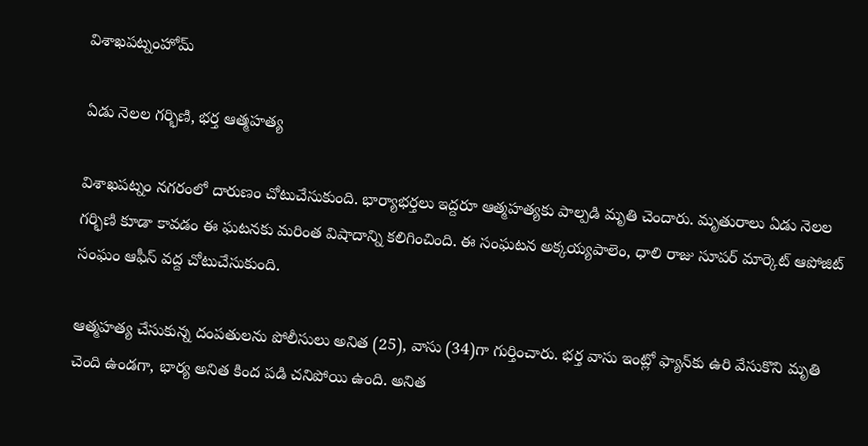విశాఖపట్నంహోమ్

ఏడు నెలల గర్భిణి, భర్త ఆత్మహత్య

విశాఖపట్నం నగరంలో దారుణం చోటుచేసుకుంది. భార్యాభర్తలు ఇద్దరూ ఆత్మహత్యకు పాల్పడి మృతి చెందారు. మృతురాలు ఏడు నెలల గర్భిణి కూడా కావడం ఈ ఘటనకు మరింత విషాదాన్ని కలిగించింది. ఈ సంఘటన అక్కయ్యపాలెం, ధాలి రాజు సూపర్ మార్కెట్ ఆపోజిట్ సంఘం ఆఫీస్ వద్ద చోటుచేసుకుంది.

ఆత్మహత్య చేసుకున్న దంపతులను పోలీసులు అనిత (25), వాసు (34)గా గుర్తించారు. భర్త వాసు ఇంట్లో ఫ్యాన్‌కు ఉరి వేసుకొని మృతి చెంది ఉండగా, భార్య అనిత కింద పడి చనిపోయి ఉంది. అనిత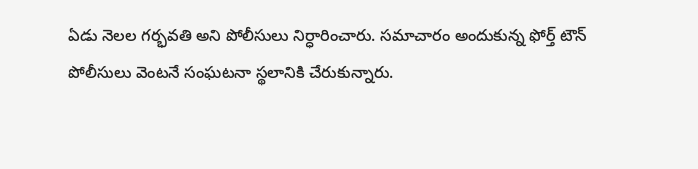ఏడు నెలల గర్భవతి అని పోలీసులు నిర్ధారించారు. సమాచారం అందుకున్న ఫోర్త్ టౌన్ పోలీసులు వెంటనే సంఘటనా స్థలానికి చేరుకున్నారు.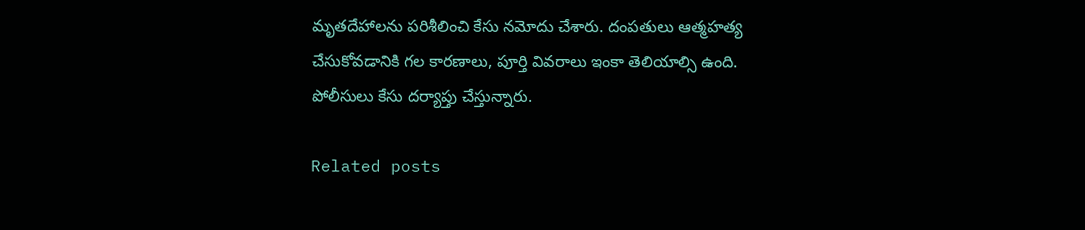మృతదేహాలను పరిశీలించి కేసు నమోదు చేశారు. దంపతులు ఆత్మహత్య చేసుకోవడానికి గల కారణాలు, పూర్తి వివరాలు ఇంకా తెలియాల్సి ఉంది. పోలీసులు కేసు దర్యాప్తు చేస్తున్నారు.

Related posts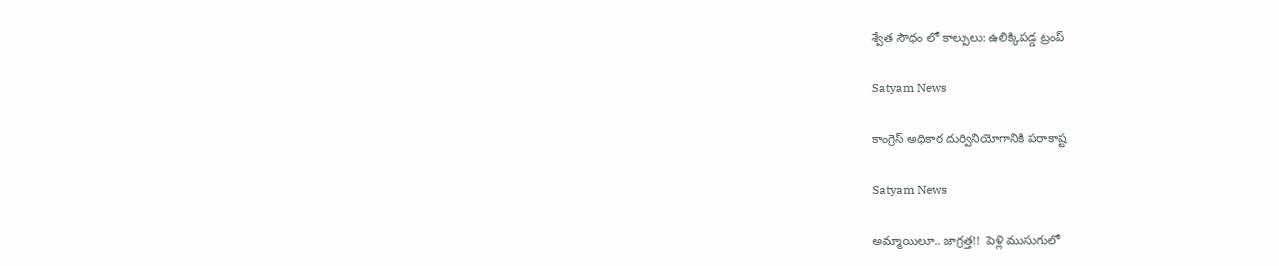శ్వేత సౌధం లో కాల్పులు: ఉలిక్కిపడ్డ ట్రంప్

Satyam News

కాంగ్రెస్ అధికార దుర్వినియోగానికి పరాకాష్ట

Satyam News

అమ్మాయిలూ.. జాగ్రత్త!!  పెళ్లి ముసుగులో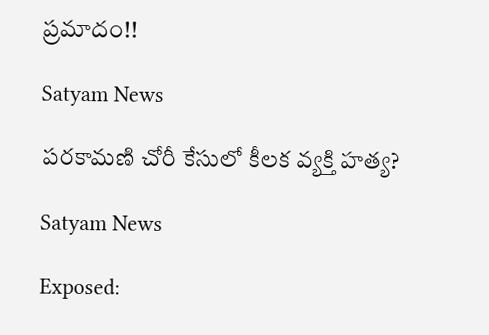ప్రమాదం!!

Satyam News

ప‌రకామ‌ణి చోరీ కేసులో కీలక వ్యక్తి హత్య?

Satyam News

Exposed: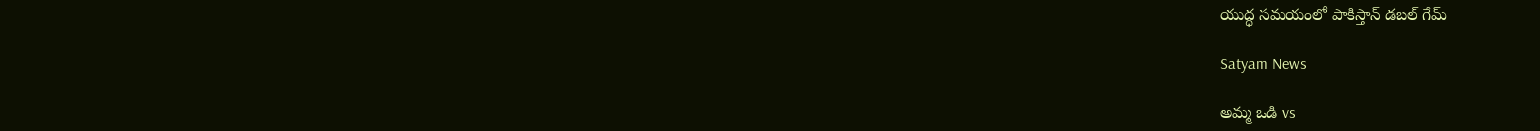యుద్ధ సమయంలో పాకిస్తాన్ డబల్ గేమ్

Satyam News

అమ్మ ఒడి vs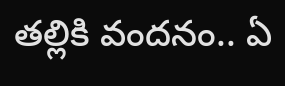తల్లికి వందనం.. ఏ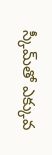స్కీమ్‌తో ఎక్కువ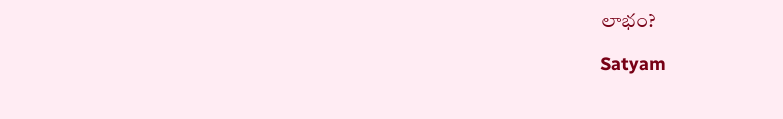లాభం?

Satyam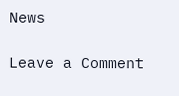News

Leave a Comment